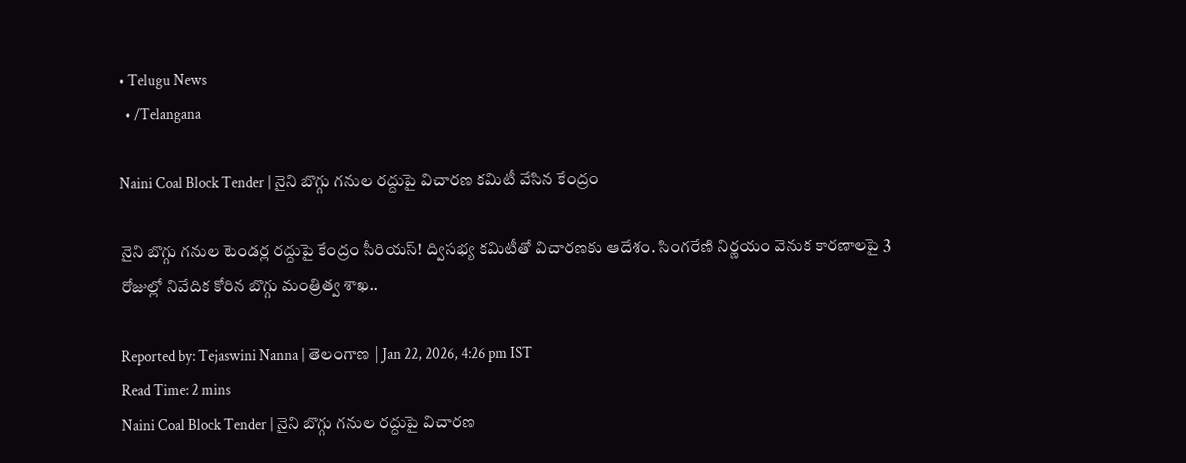• Telugu News
  • /Telangana

Naini Coal Block Tender | నైని బొగ్గు గనుల రద్దుపై విచారణ కమిటీ వేసిన కేంద్రం

నైని బొగ్గు గనుల టెండర్ల రద్దుపై కేంద్రం సీరియస్! ద్విసభ్య కమిటీతో విచారణకు ఆదేశం. సింగరేణి నిర్ణయం వెనుక కారణాలపై 3 రోజుల్లో నివేదిక కోరిన బొగ్గు మంత్రిత్వ శాఖ..

Reported by: Tejaswini Nanna | తెలంగాణ‌ | Jan 22, 2026, 4:26 pm IST
Read Time: 2 mins
Naini Coal Block Tender | నైని బొగ్గు గనుల రద్దుపై విచారణ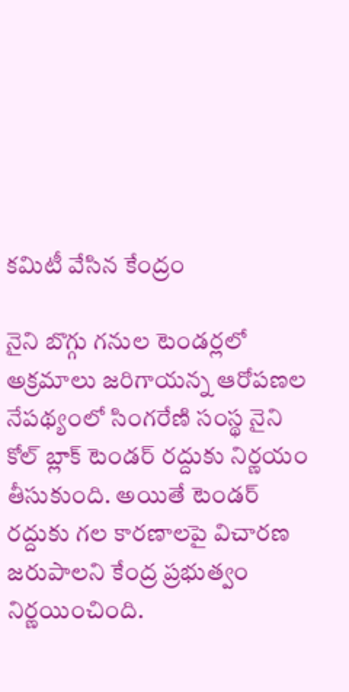కమిటీ వేసిన కేంద్రం

నైని బొగ్గు గనుల టెండర్లలో అక్రమాలు జరిగాయన్న ఆరోపణల నేపథ్యంలో సింగరేణి సంస్థ నైని కోల్ బ్లాక్ టెండర్ రద్దుకు నిర్ణయం తీసుకుంది. అయితే టెండర్ రద్దుకు గల కారణాలపై విచారణ జరుపాలని కేంద్ర ప్రభుత్వం నిర్ణయించింది.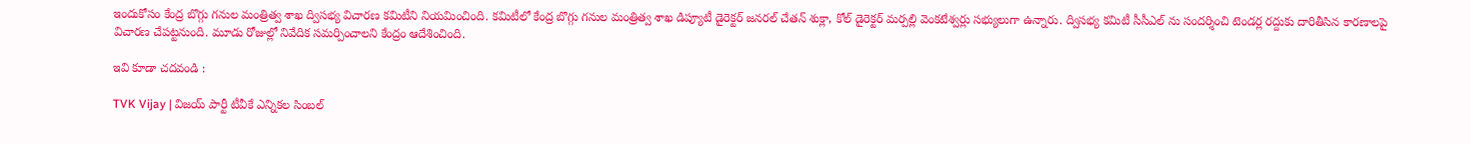ఇందుకోసం కేంద్ర బొగ్గు గనుల మంత్రిత్వ శాఖ ద్విసభ్య విచారణ కమిటీని నియమించింది. కమిటీలో కేంద్ర బొగ్గు గనుల మంత్రిత్వ శాఖ డిప్యూటీ డైరెక్టర్ జనరల్ చేతన్ శుక్లా, కోల్ డైరెక్టర్ మర్పల్లి వెంకటేశ్వర్లు సభ్యులుగా ఉన్నారు. ద్విసభ్య కమిటీ సీసీఎల్ ను సందర్శించి టెండర్ల రద్దుకు దారితీసిన కారణాలపై విచారణ చేపట్టనుంది. మూడు రోజుల్లో నివేదిక సమర్పించాలని కేంద్రం ఆదేశించింది.

ఇవి కూడా చదవండి :

TVK Vijay | విజయ్ పార్టీ టీవీకే ఎన్నికల సింబల్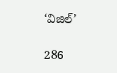‘విజిల్‌’

286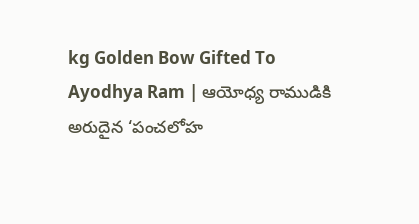kg Golden Bow Gifted To Ayodhya Ram | ఆయోధ్య రాముడికి అరుదైన ‘పంచలోహ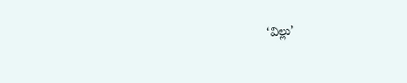‘విల్లు’